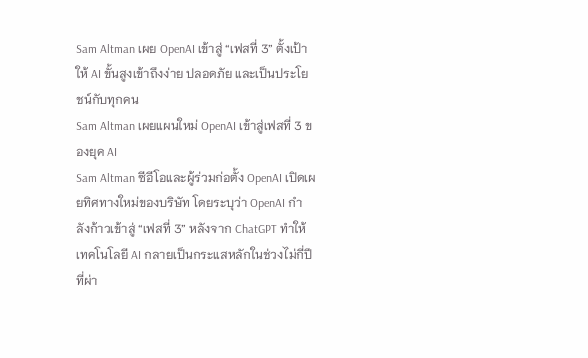Sam Altman เผย OpenAI เข้าสู่ “เฟสที่ 3” ตั้งเป้าให้ AI ขั้นสูงเข้าถึงง่าย ปลอดภัย และเป็นประโยชน์กับทุกคน
Sam Altman เผยแผนใหม่ OpenAI เข้าสู่เฟสที่ 3 ของยุค AI
Sam Altman ซีอีโอและผู้ร่วมก่อตั้ง OpenAI เปิดเผยทิศทางใหม่ของบริษัท โดยระบุว่า OpenAI กำลังก้าวเข้าสู่ “เฟสที่ 3” หลังจาก ChatGPT ทำให้เทคโนโลยี AI กลายเป็นกระแสหลักในช่วงไม่กี่ปีที่ผ่า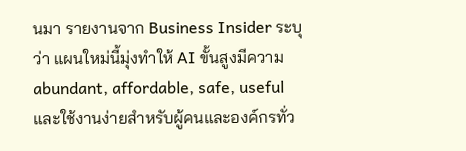นมา รายงานจาก Business Insider ระบุว่า แผนใหม่นี้มุ่งทำให้ AI ขั้นสูงมีความ abundant, affordable, safe, useful และใช้งานง่ายสำหรับผู้คนและองค์กรทั่ว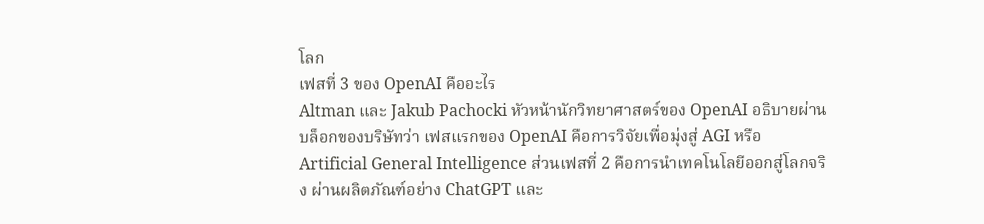โลก
เฟสที่ 3 ของ OpenAI คืออะไร
Altman และ Jakub Pachocki หัวหน้านักวิทยาศาสตร์ของ OpenAI อธิบายผ่านบล็อกของบริษัทว่า เฟสแรกของ OpenAI คือการวิจัยเพื่อมุ่งสู่ AGI หรือ Artificial General Intelligence ส่วนเฟสที่ 2 คือการนำเทคโนโลยีออกสู่โลกจริง ผ่านผลิตภัณฑ์อย่าง ChatGPT และ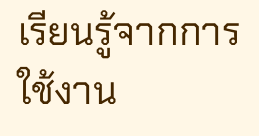เรียนรู้จากการใช้งาน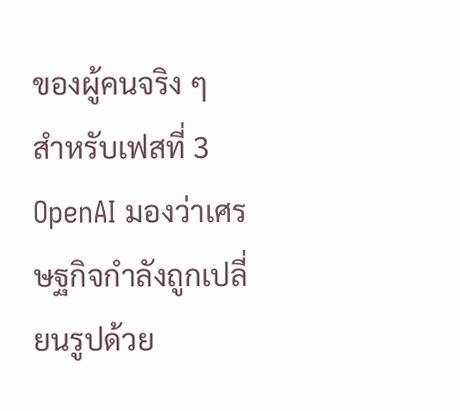ของผู้คนจริง ๆ
สำหรับเฟสที่ 3 OpenAI มองว่าเศรษฐกิจกำลังถูกเปลี่ยนรูปด้วย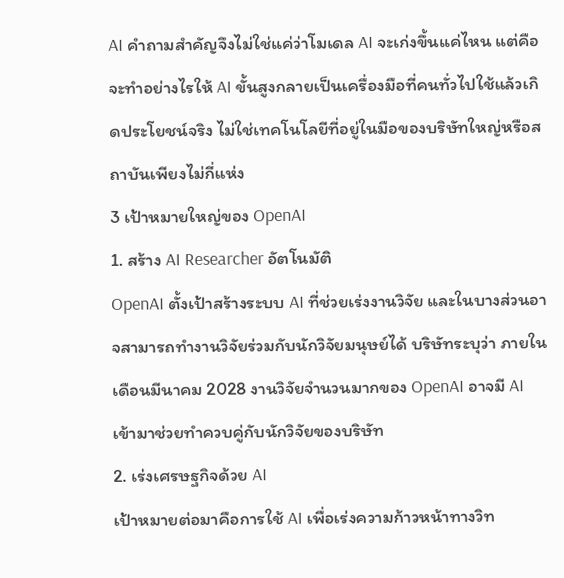AI คำถามสำคัญจึงไม่ใช่แค่ว่าโมเดล AI จะเก่งขึ้นแค่ไหน แต่คือจะทำอย่างไรให้ AI ขั้นสูงกลายเป็นเครื่องมือที่คนทั่วไปใช้แล้วเกิดประโยชน์จริง ไม่ใช่เทคโนโลยีที่อยู่ในมือของบริษัทใหญ่หรือสถาบันเพียงไม่กี่แห่ง
3 เป้าหมายใหญ่ของ OpenAI
1. สร้าง AI Researcher อัตโนมัติ
OpenAI ตั้งเป้าสร้างระบบ AI ที่ช่วยเร่งงานวิจัย และในบางส่วนอาจสามารถทำงานวิจัยร่วมกับนักวิจัยมนุษย์ได้ บริษัทระบุว่า ภายในเดือนมีนาคม 2028 งานวิจัยจำนวนมากของ OpenAI อาจมี AI เข้ามาช่วยทำควบคู่กับนักวิจัยของบริษัท
2. เร่งเศรษฐกิจด้วย AI
เป้าหมายต่อมาคือการใช้ AI เพื่อเร่งความก้าวหน้าทางวิท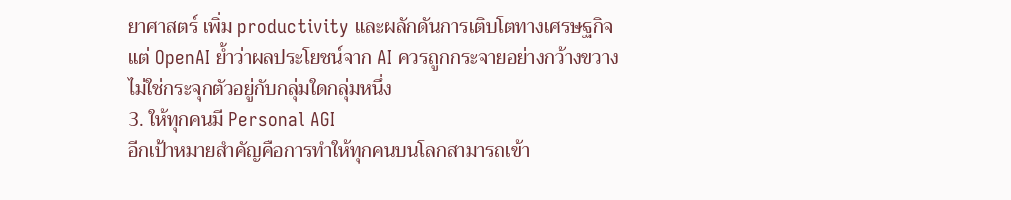ยาศาสตร์ เพิ่ม productivity และผลักดันการเติบโตทางเศรษฐกิจ แต่ OpenAI ย้ำว่าผลประโยชน์จาก AI ควรถูกกระจายอย่างกว้างขวาง ไม่ใช่กระจุกตัวอยู่กับกลุ่มใดกลุ่มหนึ่ง
3. ให้ทุกคนมี Personal AGI
อีกเป้าหมายสำคัญคือการทำให้ทุกคนบนโลกสามารถเข้า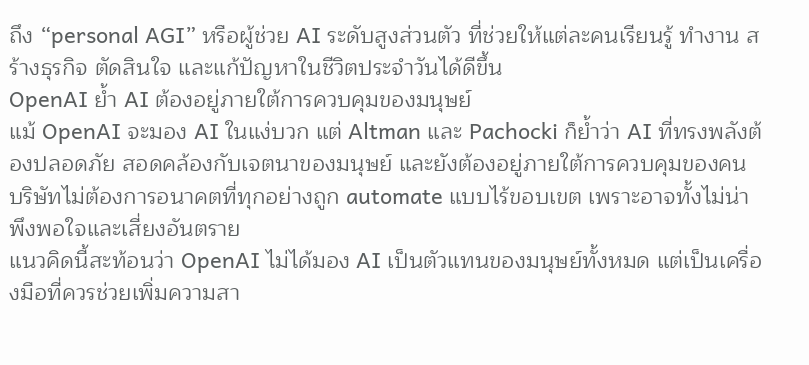ถึง “personal AGI” หรือผู้ช่วย AI ระดับสูงส่วนตัว ที่ช่วยให้แต่ละคนเรียนรู้ ทำงาน สร้างธุรกิจ ตัดสินใจ และแก้ปัญหาในชีวิตประจำวันได้ดีขึ้น
OpenAI ย้ำ AI ต้องอยู่ภายใต้การควบคุมของมนุษย์
แม้ OpenAI จะมอง AI ในแง่บวก แต่ Altman และ Pachocki ก็ย้ำว่า AI ที่ทรงพลังต้องปลอดภัย สอดคล้องกับเจตนาของมนุษย์ และยังต้องอยู่ภายใต้การควบคุมของคน บริษัทไม่ต้องการอนาคตที่ทุกอย่างถูก automate แบบไร้ขอบเขต เพราะอาจทั้งไม่น่าพึงพอใจและเสี่ยงอันตราย
แนวคิดนี้สะท้อนว่า OpenAI ไม่ได้มอง AI เป็นตัวแทนของมนุษย์ทั้งหมด แต่เป็นเครื่องมือที่ควรช่วยเพิ่มความสา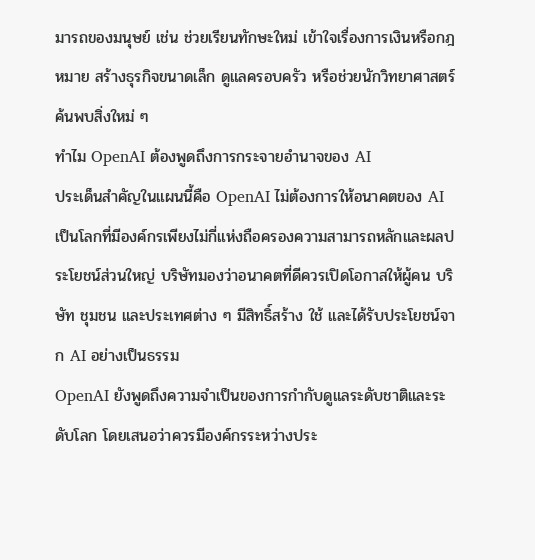มารถของมนุษย์ เช่น ช่วยเรียนทักษะใหม่ เข้าใจเรื่องการเงินหรือกฎหมาย สร้างธุรกิจขนาดเล็ก ดูแลครอบครัว หรือช่วยนักวิทยาศาสตร์ค้นพบสิ่งใหม่ ๆ
ทำไม OpenAI ต้องพูดถึงการกระจายอำนาจของ AI
ประเด็นสำคัญในแผนนี้คือ OpenAI ไม่ต้องการให้อนาคตของ AI เป็นโลกที่มีองค์กรเพียงไม่กี่แห่งถือครองความสามารถหลักและผลประโยชน์ส่วนใหญ่ บริษัทมองว่าอนาคตที่ดีควรเปิดโอกาสให้ผู้คน บริษัท ชุมชน และประเทศต่าง ๆ มีสิทธิ์สร้าง ใช้ และได้รับประโยชน์จาก AI อย่างเป็นธรรม
OpenAI ยังพูดถึงความจำเป็นของการกำกับดูแลระดับชาติและระดับโลก โดยเสนอว่าควรมีองค์กรระหว่างประ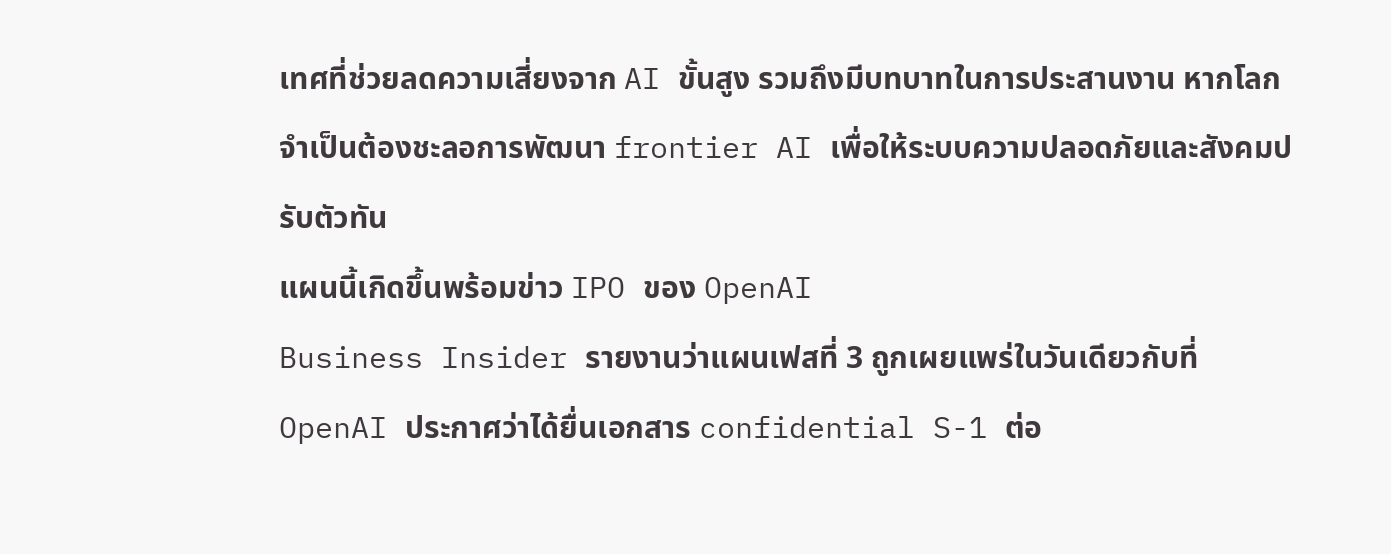เทศที่ช่วยลดความเสี่ยงจาก AI ขั้นสูง รวมถึงมีบทบาทในการประสานงาน หากโลกจำเป็นต้องชะลอการพัฒนา frontier AI เพื่อให้ระบบความปลอดภัยและสังคมปรับตัวทัน
แผนนี้เกิดขึ้นพร้อมข่าว IPO ของ OpenAI
Business Insider รายงานว่าแผนเฟสที่ 3 ถูกเผยแพร่ในวันเดียวกับที่ OpenAI ประกาศว่าได้ยื่นเอกสาร confidential S-1 ต่อ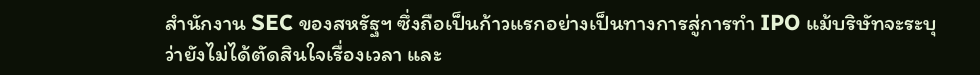สำนักงาน SEC ของสหรัฐฯ ซึ่งถือเป็นก้าวแรกอย่างเป็นทางการสู่การทำ IPO แม้บริษัทจะระบุว่ายังไม่ได้ตัดสินใจเรื่องเวลา และ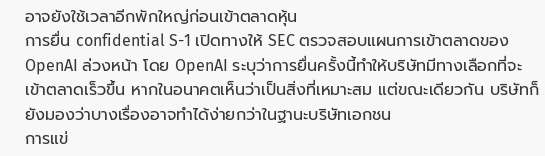อาจยังใช้เวลาอีกพักใหญ่ก่อนเข้าตลาดหุ้น
การยื่น confidential S-1 เปิดทางให้ SEC ตรวจสอบแผนการเข้าตลาดของ OpenAI ล่วงหน้า โดย OpenAI ระบุว่าการยื่นครั้งนี้ทำให้บริษัทมีทางเลือกที่จะเข้าตลาดเร็วขึ้น หากในอนาคตเห็นว่าเป็นสิ่งที่เหมาะสม แต่ขณะเดียวกัน บริษัทก็ยังมองว่าบางเรื่องอาจทำได้ง่ายกว่าในฐานะบริษัทเอกชน
การแข่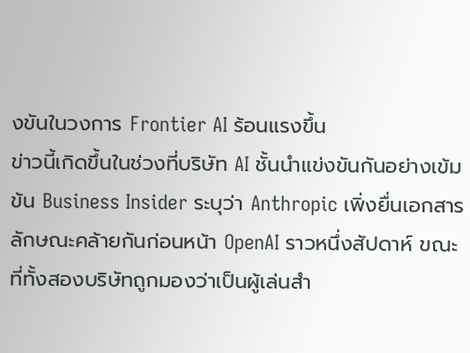งขันในวงการ Frontier AI ร้อนแรงขึ้น
ข่าวนี้เกิดขึ้นในช่วงที่บริษัท AI ชั้นนำแข่งขันกันอย่างเข้มข้น Business Insider ระบุว่า Anthropic เพิ่งยื่นเอกสารลักษณะคล้ายกันก่อนหน้า OpenAI ราวหนึ่งสัปดาห์ ขณะที่ทั้งสองบริษัทถูกมองว่าเป็นผู้เล่นสำ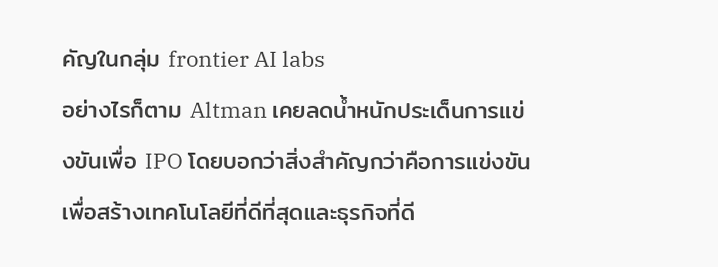คัญในกลุ่ม frontier AI labs
อย่างไรก็ตาม Altman เคยลดน้ำหนักประเด็นการแข่งขันเพื่อ IPO โดยบอกว่าสิ่งสำคัญกว่าคือการแข่งขันเพื่อสร้างเทคโนโลยีที่ดีที่สุดและธุรกิจที่ดี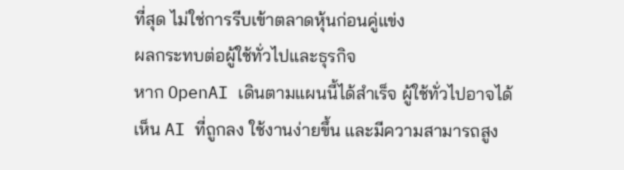ที่สุด ไม่ใช่การรีบเข้าตลาดหุ้นก่อนคู่แข่ง
ผลกระทบต่อผู้ใช้ทั่วไปและธุรกิจ
หาก OpenAI เดินตามแผนนี้ได้สำเร็จ ผู้ใช้ทั่วไปอาจได้เห็น AI ที่ถูกลง ใช้งานง่ายขึ้น และมีความสามารถสูง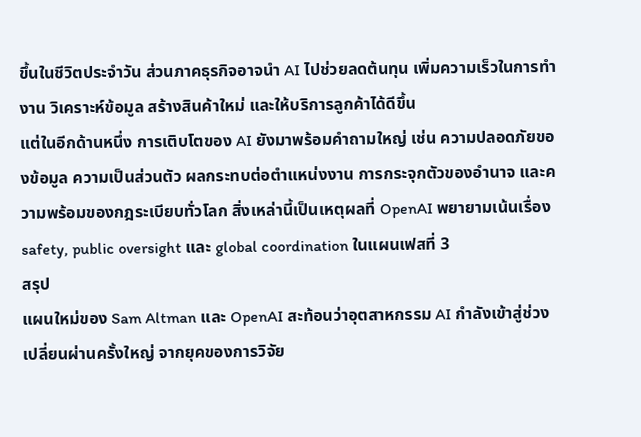ขึ้นในชีวิตประจำวัน ส่วนภาคธุรกิจอาจนำ AI ไปช่วยลดต้นทุน เพิ่มความเร็วในการทำงาน วิเคราะห์ข้อมูล สร้างสินค้าใหม่ และให้บริการลูกค้าได้ดีขึ้น
แต่ในอีกด้านหนึ่ง การเติบโตของ AI ยังมาพร้อมคำถามใหญ่ เช่น ความปลอดภัยของข้อมูล ความเป็นส่วนตัว ผลกระทบต่อตำแหน่งงาน การกระจุกตัวของอำนาจ และความพร้อมของกฎระเบียบทั่วโลก สิ่งเหล่านี้เป็นเหตุผลที่ OpenAI พยายามเน้นเรื่อง safety, public oversight และ global coordination ในแผนเฟสที่ 3
สรุป
แผนใหม่ของ Sam Altman และ OpenAI สะท้อนว่าอุตสาหกรรม AI กำลังเข้าสู่ช่วงเปลี่ยนผ่านครั้งใหญ่ จากยุคของการวิจัย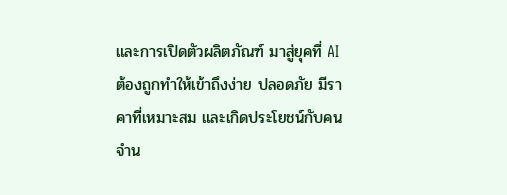และการเปิดตัวผลิตภัณฑ์ มาสู่ยุคที่ AI ต้องถูกทำให้เข้าถึงง่าย ปลอดภัย มีราคาที่เหมาะสม และเกิดประโยชน์กับคนจำน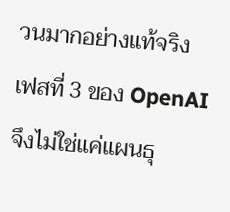วนมากอย่างแท้จริง
เฟสที่ 3 ของ OpenAI จึงไม่ใช่แค่แผนธุ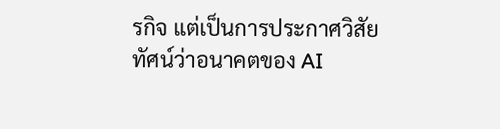รกิจ แต่เป็นการประกาศวิสัยทัศน์ว่าอนาคตของ AI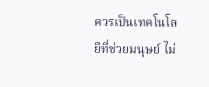ควรเป็นเทคโนโลยีที่ช่วยมนุษย์ ไม่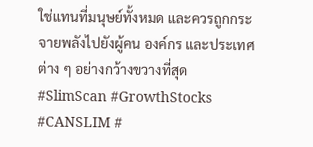ใช่แทนที่มนุษย์ทั้งหมด และควรถูกกระจายพลังไปยังผู้คน องค์กร และประเทศต่าง ๆ อย่างกว้างขวางที่สุด
#SlimScan #GrowthStocks #CANSLIM #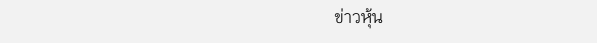ข่าวหุ้น